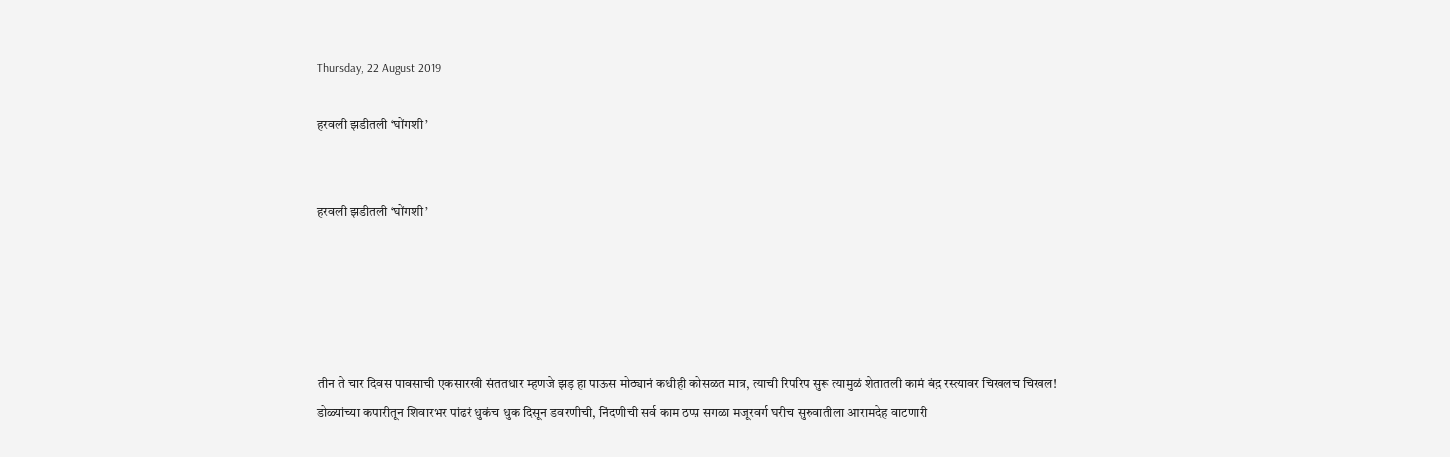Thursday, 22 August 2019

हरवली झडीतली ‘घोंगशी’


हरवली झडीतली ‘घोंगशी’





तीन ते चार दिवस पावसाची एकसारखी संततधार म्हणजे झड़ हा पाऊस मोठ्यानं कधीही कोसळत मात्र, त्याची रिपरिप सुरू त्यामुळं शेतातली कामं बंद़ रस्त्यावर चिखलच चिखल! डोळ्यांच्या कपारीतून शिवारभर पांढरं धुकंच धुक दिसून डवरणीची, निंदणीची सर्व काम ठप्प़ सगळा मजूरवर्ग घरीच सुरुवातीला आरामदेह वाटणारी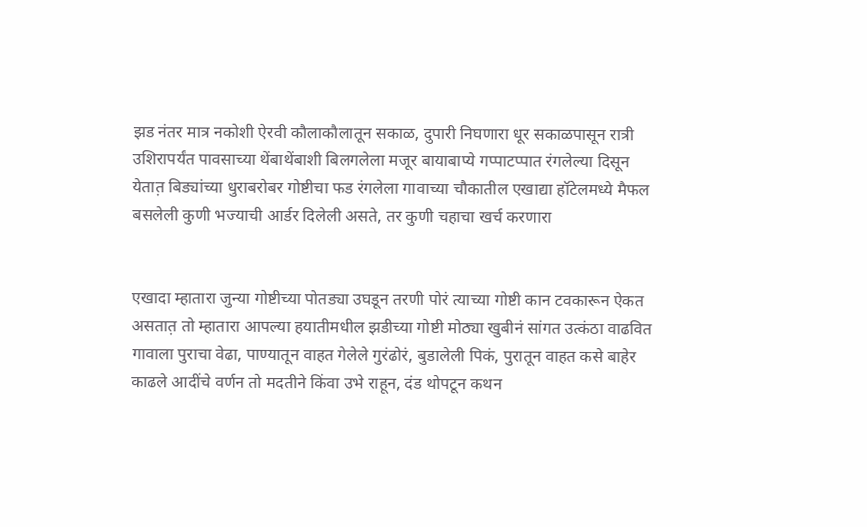झड नंतर मात्र नकोशी ऐरवी कौलाकौलातून सकाळ, दुपारी निघणारा धूर सकाळपासून रात्री उशिरापर्यंत पावसाच्या थेंबाथेंबाशी बिलगलेला मजूर बायाबाप्ये गप्पाटप्पात रंगलेल्या दिसून येतात़ बिड्यांच्या धुराबरोबर गोष्टीचा फड रंगलेला गावाच्या चौकातील एखाद्या हॉटेलमध्ये मैफल बसलेली कुणी भज्याची आर्डर दिलेली असते, तर कुणी चहाचा खर्च करणारा


एखादा म्हातारा जुन्या गोष्टीच्या पोतड्या उघडून तरणी पोरं त्याच्या गोष्टी कान टवकारून ऐकत असतात़ तो म्हातारा आपल्या हयातीमधील झडीच्या गोष्टी मोठ्या खुबीनं सांगत उत्कंठा वाढवित गावाला पुराचा वेढा, पाण्यातून वाहत गेलेले गुरंढोरं, बुडालेली पिकं, पुरातून वाहत कसे बाहेर काढले आदींचे वर्णन तो मदतीने किंवा उभे राहून, दंड थोपटून कथन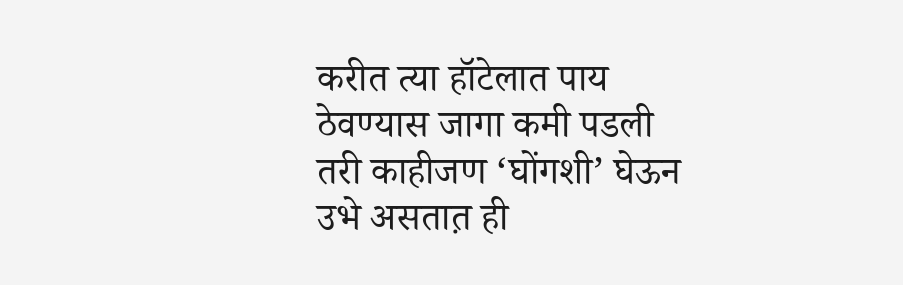करीत त्या हॉटेलात पाय ठेवण्यास जागा कमी पडली तरी काहीजण ‘घोंगशी’ घेऊन उभे असतात़ ही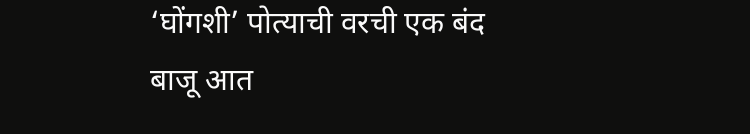‘घोंगशी’ पोत्याची वरची एक बंद बाजू आत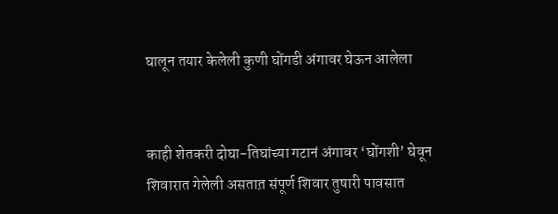घालून तयार केलेली कुणी घोंगडी अंगावर घेऊन आलेला


काही शेतकरी दोघा-तिघांच्या गटानं अंगावर ‘घोंगशी’ घेवून शिवारात गेलेली असतात़ संपूर्ण शिवार तुषारी पावसात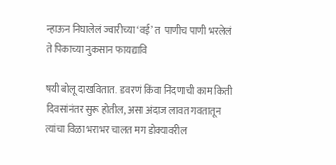न्हाऊन निघालेलं ज्वारीच्या ‘वई’ त  पाणीच पाणी भरलेलं ते पिकाच्या नुकसान फायद्यावि

षयी बोलू दाखवितात.  डवरणं किंवा निंदणाची काम किती दिवसांनंतर सुरू होतील, असा अंदाज लावत गवतातून त्यांचा विळा भराभर चालत मग डोक्यावरील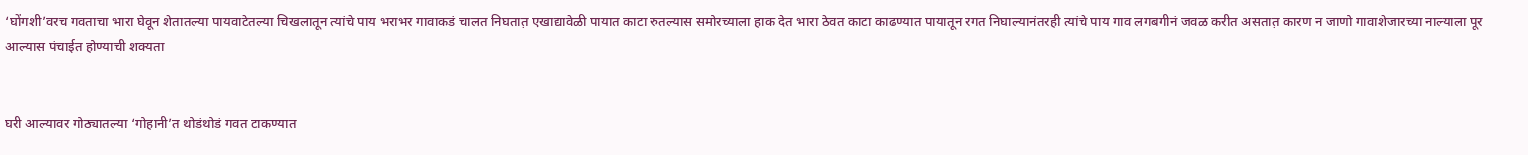‘घोंगशी’वरच गवताचा भारा घेवून शेतातल्या पायवाटेतल्या चिखलातून त्यांचे पाय भराभर गावाकडं चालत निघतात़ एखाद्यावेळी पायात काटा रुतल्यास समोरच्याला हाक देत भारा ठेवत काटा काढण्यात पायातून रगत निघाल्यानंतरही त्यांचे पाय गाव लगबगीनं जवळ करीत असतात़ कारण न जाणो गावाशेजारच्या नाल्याला पूर आल्यास पंचाईत होण्याची शक्यता


घरी आल्यावर गोठ्यातल्या ‘गोहानी’त थोडंथोडं गवत टाकण्यात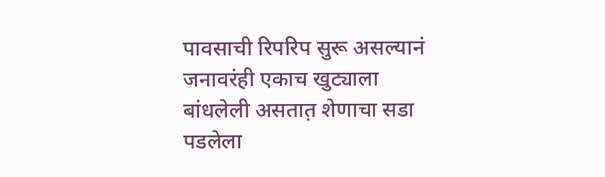पावसाची रिपरिप सुरू असल्यानं जनावरंही एकाच खुट्याला बांधलेली असतात़ शेणाचा सडा पडलेला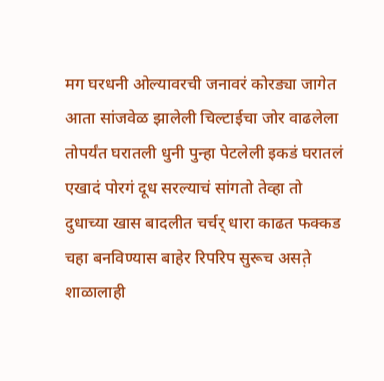मग घरधनी ओल्यावरची जनावरं कोरड्या जागेत आता सांजवेळ झालेली चिल्टाईचा जोर वाढलेला तोपर्यंत घरातली धुनी पुन्हा पेटलेली इकडं घरातलं एखादं पोरगं दूध सरल्याचं सांगतो तेव्हा तो दुधाच्या खास बादलीत चर्चर् धारा काढत फक्कड चहा बनविण्यास बाहेर रिपरिप सुरूच असत़े शाळालाही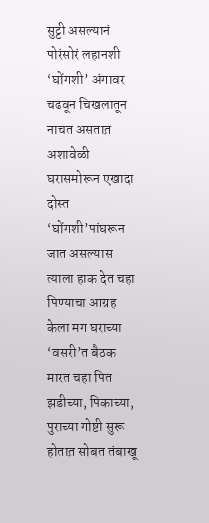सुट्टी असल्यानं पोरंसोरं लहानशी ‘घोंगशी’ अंगावर चढवून चिखलातून नाचत असतात़ अशावेळी घरासमोरून एखादा दोस्त ‘घोंगशी’पांघरून जात असल्यास त्याला हाक देत चहा पिण्याचा आग्रह केला मग घराच्या ‘वसरी’त बैठक मारत चहा पित झडीच्या, पिकाच्या, पुराच्या गोष्टी सुरू होतात़ सोबत तंबाखू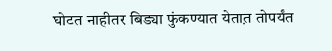घोटत नाहीतर बिड्या फुंकण्यात येतात़ तोपर्यंत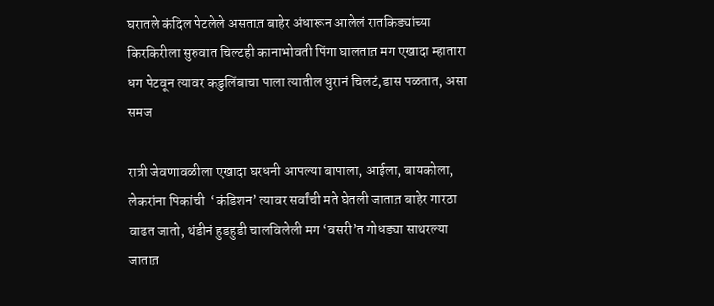घरातले कंदिल पेटलेले असतात़ बाहेर अंधारून आलेलं रातकिड्यांच्या किरकिरीला सुरुवात चिल्टही कानाभोवती पिंगा घालतात़ मग एखादा म्हातारा धग पेटवून त्यावर कडुलिंबाचा पाला त्यातील धुरानं चिलटं,डास पळतात, असा समज

रात्री जेवणावळीला एखादा घरधनी आपल्या बापाला, आईला, बायकोला, लेकरांना पिकांची  ‘कंडिशन’ त्यावर सर्वांची मते घेतली जातात़ बाहेर गारठा वाढत जातो, थंडीनं हुडहुडी चालविलेली मग ‘वसरी’त गोधड्या साथरल्या जातात़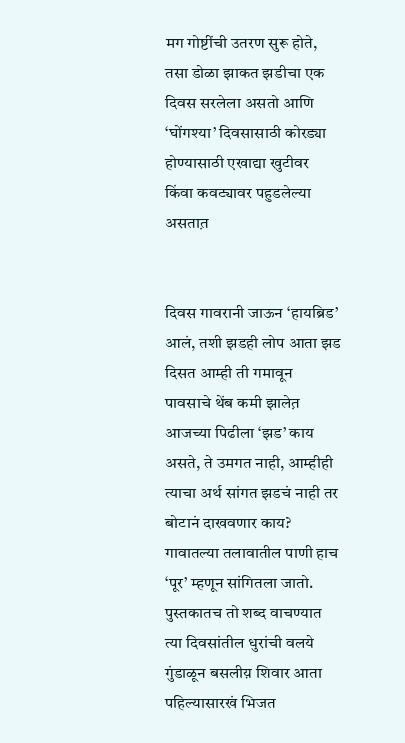मग गोष्टींची उतरण सुरू होते, तसा डोळा झाकत झडीचा एक दिवस सरलेला असतो आणि ‘घोंगश्या’ दिवसासाठी कोरड्या होण्यासाठी एखाद्या खुटीवर किंवा कवट्यावर पहुडलेल्या असतात़


दिवस गावरानी जाऊन ‘हायब्रिड’ आलं, तशी झडही लोप आता झड दिसत आम्ही ती गमावून पावसाचे थेंब कमी झालेत़ आजच्या पिढीला ‘झड’ काय असते, ते उमगत नाही, आम्हीही त्याचा अर्थ सांगत झडचं नाही तर बोटानं दाखवणार काय? गावातल्या तलावातील पाणी हाच ‘पूर’ म्हणून सांगितला जातो. पुस्तकातच तो शब्द वाचण्यात त्या दिवसांतील धुरांची वलये गुंडाळून बसलीय़ शिवार आता पहिल्यासारखं भिजत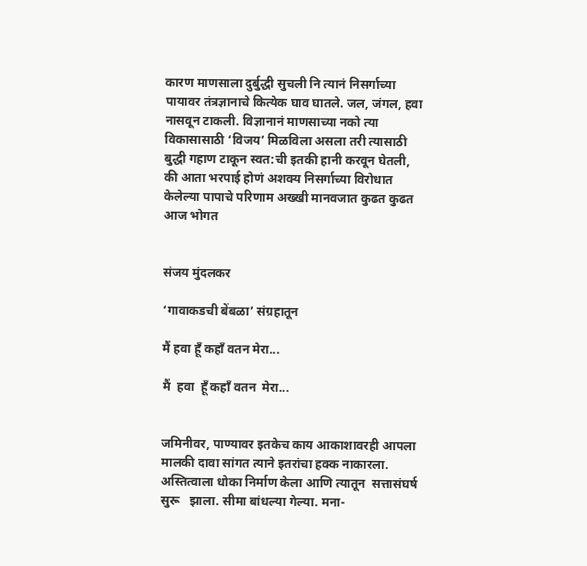कारण माणसाला दुर्बुद्धी सुचली नि त्यानं निसर्गाच्या पायावर तंत्रज्ञानाचे कित्येक घाव घातले. जल, जंगल, हवा नासवून टाकली. विज्ञानानं माणसाच्या नको त्या विकासासाठी ‘विजय’ मिळविला असला तरी त्यासाठी बुद्धी गहाण टाकून स्वत:ची इतकी हानी करवून घेतली, की आता भरपाई होणं अशक्य निसर्गाच्या विरोधात केलेल्या पापाचे परिणाम अख्खी मानवजात कुढत कुढत आज भोगत


संजय मुंदलकर

‘गावाकडची बेंबळा’ संग्रहातून

मैं हवा हूँ कहाँ वतन मेरा...

मैं  हवा  हूँ कहाँ वतन  मेरा...


जमिनीवर, पाण्यावर इतकेच काय आकाशावरही आपला मालकी दावा सांगत त्याने इतरांचा हक्क नाकारला. अस्तित्वाला धोका निर्माण केला आणि त्यातून  सत्तासंघर्ष  सुरू   झाला. सीमा बांधल्या गेल्या. मना-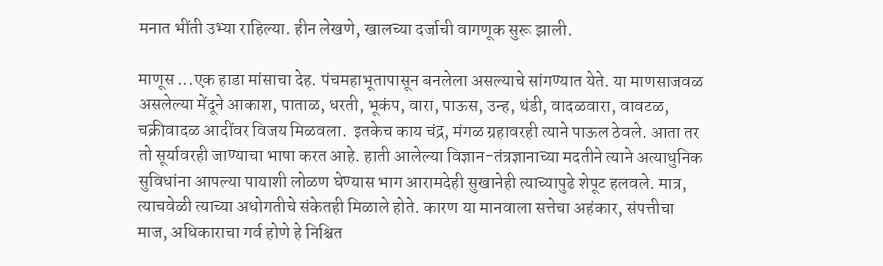मनात भींती उभ्या राहिल्या. हीन लेखणे, खालच्या दर्जाची वागणूक सुरू झाली.

माणूस ...एक हाडा मांसाचा देह. पंचमहाभूतापासून बनलेला असल्याचे सांगण्यात येते. या माणसाजवळ असलेल्या मेंदूने आकाश, पाताळ, धरती, भूकंप, वारा, पाऊस, उन्ह, थंडी, वादळवारा, वावटळ, चक्रीवादळ आदींवर विजय मिळवला.  इतकेच काय चंद्र, मंगळ ग्रहावरही त्याने पाऊल ठेवले. आता तर तो सूर्यावरही जाण्याचा भाषा करत आहे. हाती आलेल्या विज्ञान-तंत्रज्ञानाच्या मदतीने त्याने अत्याधुनिक सुविधांना आपल्या पायाशी लोळण घेण्यास भाग आरामदेही सुखानेही त्याच्यापुढे शेपूट हलवले. मात्र, त्याचवेळी त्याच्या अधोगतीचे संकेतही मिळाले होते. कारण या मानवाला सत्तेचा अहंकार, संपत्तीचा माज, अधिकाराचा गर्व होणे हे निश्चित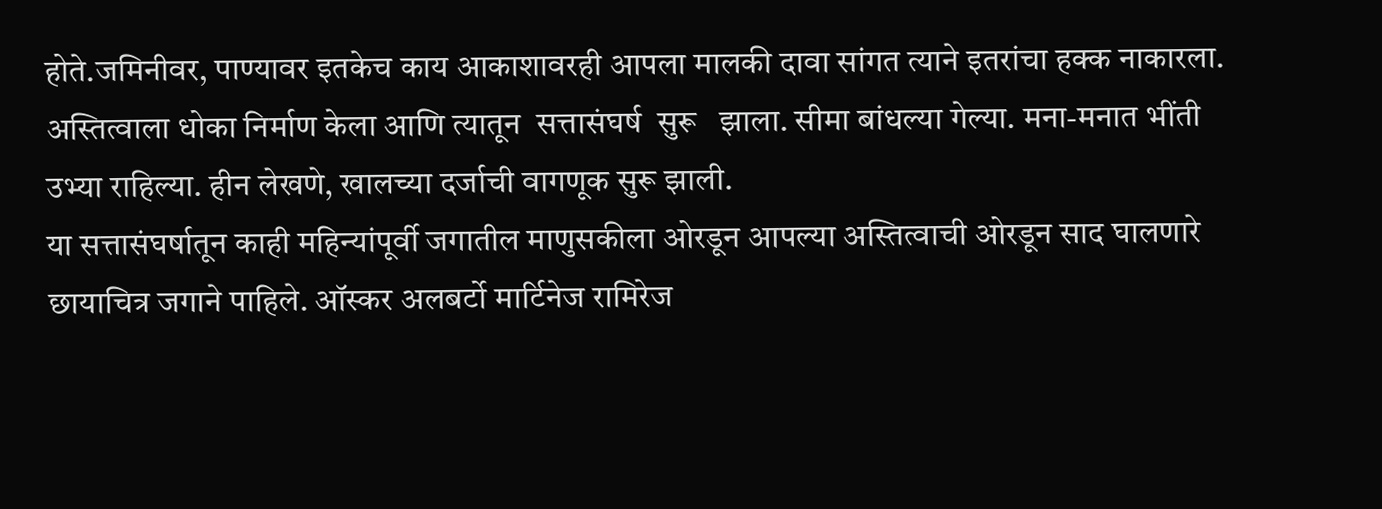होते.जमिनीवर, पाण्यावर इतकेच काय आकाशावरही आपला मालकी दावा सांगत त्याने इतरांचा हक्क नाकारला. अस्तित्वाला धोका निर्माण केला आणि त्यातून  सत्तासंघर्ष  सुरू   झाला. सीमा बांधल्या गेल्या. मना-मनात भींती उभ्या राहिल्या. हीन लेखणे, खालच्या दर्जाची वागणूक सुरू झाली.
या सत्तासंघर्षातून काही महिन्यांपूर्वी जगातील माणुसकीला ओरडून आपल्या अस्तित्वाची ओरडून साद घालणारे छायाचित्र जगाने पाहिले. ऑस्कर अलबर्टो मार्टिनेज रामिरेज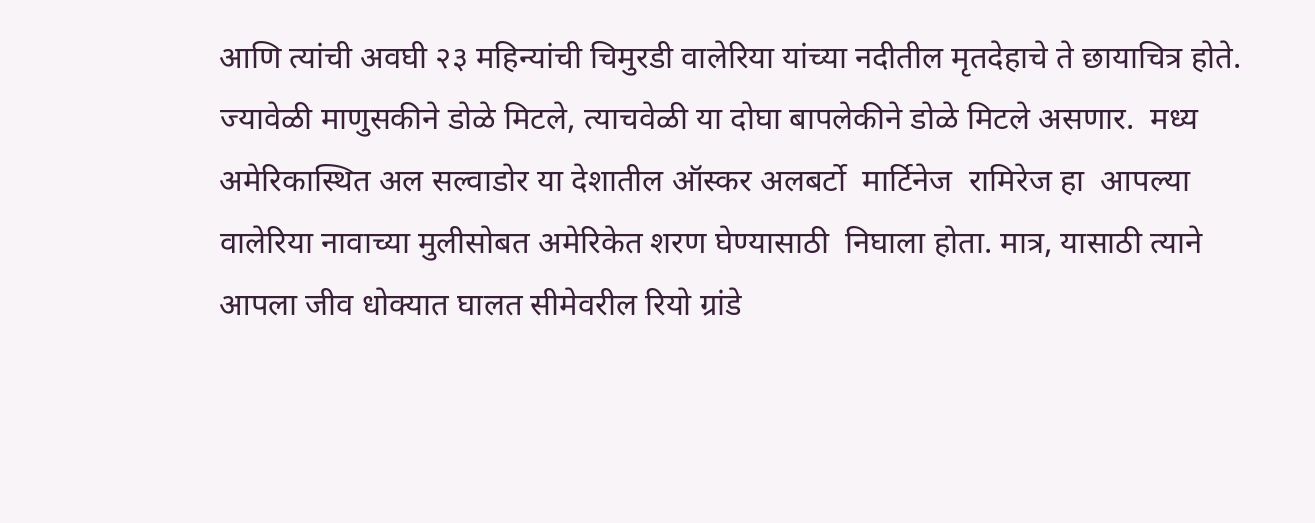आणि त्यांची अवघी २३ महिन्यांची चिमुरडी वालेरिया यांच्या नदीतील मृतदेहाचे ते छायाचित्र होते. ज्यावेळी माणुसकीने डोळे मिटले, त्याचवेळी या दोघा बापलेकीने डोळे मिटले असणार.  मध्य अमेरिकास्थित अल सल्वाडोर या देशातील ऑस्कर अलबर्टो  मार्टिनेज  रामिरेज हा  आपल्या  वालेरिया नावाच्या मुलीसोबत अमेरिकेत शरण घेण्यासाठी  निघाला होता. मात्र, यासाठी त्याने आपला जीव धोक्यात घालत सीमेवरील रियो ग्रांडे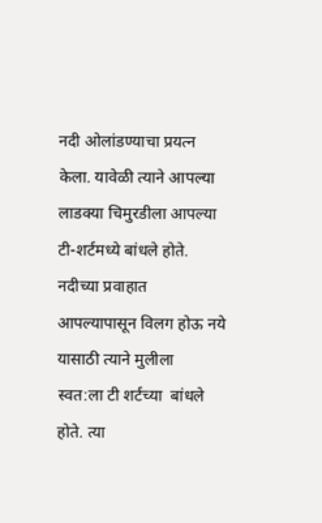नदी ओलांडण्याचा प्रयत्न केला. यावेळी त्याने आपल्या लाडक्या चिमुरडीला आपल्या टी-शर्टमध्ये बांधले होते. नदीच्या प्रवाहात आपल्यापासून विलग होऊ नये  यासाठी त्याने मुलीला  स्वत:ला टी शर्टच्या  बांधले होते. त्या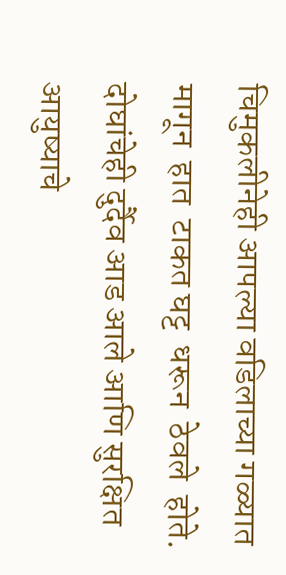चिमुकलीनेही आपल्या वडिलाच्या गळ्यात  मागून  हात  टाकत घट्ट  धरून  ठेवले  होते. दोघांचेही दुर्दैव आड आले आणि सुरक्षित आयुष्याचे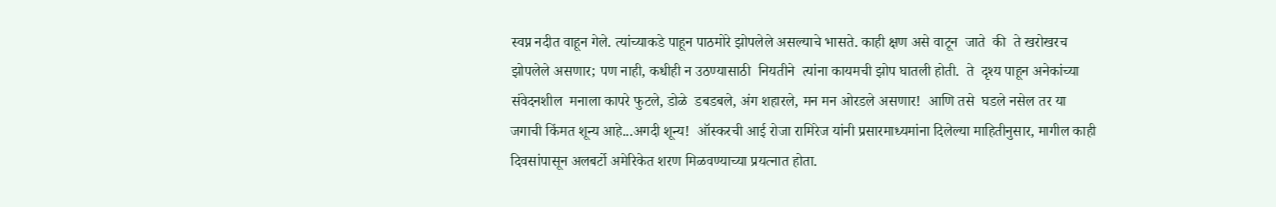स्वप्न नदीत वाहून गेले. त्यांच्याकडे पाहून पाठमोरे झोपलेले असल्याचे भासते. काही क्षण असे वाटून  जाते  की  ते खरोखरच झोपलेले असणार; पण नाही, कधीही न उठण्यासाठी  नियतीने  त्यांना कायमची झोप घातली होती.  ते  दृश्य पाहून अनेकांच्या संवेदनशील  मनाला कापरे फुटले, डोळे  डबडबले, अंग शहारले, मन मन ओरडले असणार!  आणि तसे  घडले नसेल तर या जगाची किंमत शून्य आहे...अगदी शून्य!  ऑस्करची आई रोजा रामिरेज यांनी प्रसारमाध्यमांना दिलेल्या माहितीनुसार, मागील काही दिवसांपासून अलबर्टो अमेरिकेत शरण मिळवण्याच्या प्रयत्नात होता.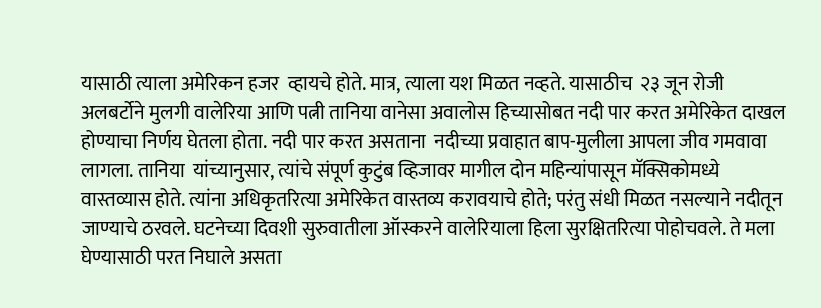यासाठी त्याला अमेरिकन हजर  व्हायचे होते. मात्र, त्याला यश मिळत नव्हते. यासाठीच  २३ जून रोजी  अलबर्टोने मुलगी वालेरिया आणि पत्नी तानिया वानेसा अवालोस हिच्यासोबत नदी पार करत अमेरिकेत दाखल होण्याचा निर्णय घेतला होता. नदी पार करत असताना  नदीच्या प्रवाहात बाप-मुलीला आपला जीव गमवावा लागला. तानिया  यांच्यानुसार, त्यांचे संपूर्ण कुटुंब व्हिजावर मागील दोन महिन्यांपासून मॅक्सिकोमध्ये वास्तव्यास होते. त्यांना अधिकृतरित्या अमेरिकेत वास्तव्य करावयाचे होते; परंतु संधी मिळत नसल्याने नदीतून जाण्याचे ठरवले. घटनेच्या दिवशी सुरुवातीला ऑस्करने वालेरियाला हिला सुरक्षितरित्या पोहोचवले. ते मला घेण्यासाठी परत निघाले असता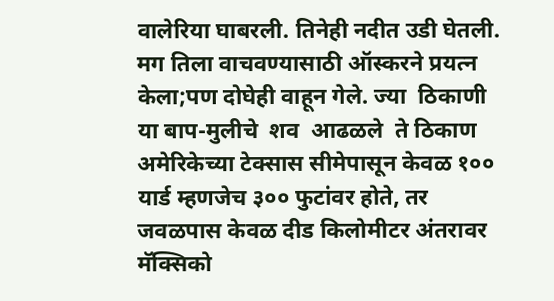वालेरिया घाबरली. तिनेही नदीत उडी घेतली. मग तिला वाचवण्यासाठी ऑस्करने प्रयत्न केला;पण दोघेही वाहून गेले. ज्या  ठिकाणी  या बाप-मुलीचे  शव  आढळले  ते ठिकाण अमेरिकेच्या टेक्सास सीमेपासून केवळ १०० यार्ड म्हणजेच ३०० फुटांवर होते, तर जवळपास केवळ दीड किलोमीटर अंतरावर मॅक्सिको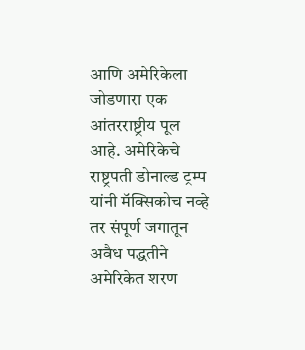आणि अमेरिकेला जोडणारा एक आंतरराष्ट्रीय पूल आहे. अमेरिकेचे राष्ट्रपती डोनाल्ड ट्रम्प यांनी मॅक्सिकोच नव्हे तर संपूर्ण जगातून अवैध पद्धतीने अमेरिकेत शरण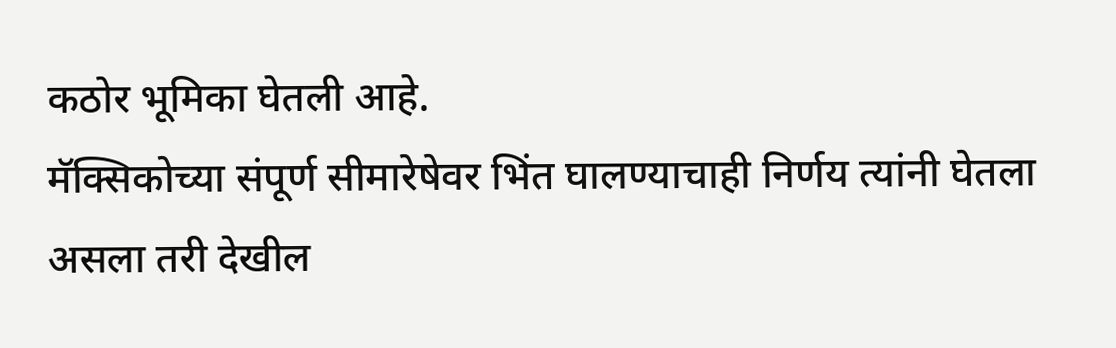कठोर भूमिका घेतली आहे.
मॅक्सिकोच्या संपूर्ण सीमारेषेवर भिंत घालण्याचाही निर्णय त्यांनी घेतला असला तरी देखील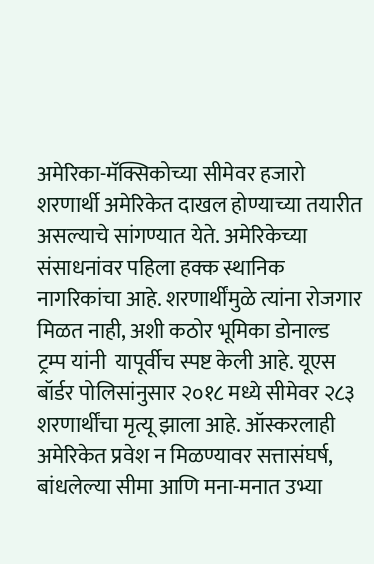अमेरिका-मॅक्सिकोच्या सीमेवर हजारो शरणार्थी अमेरिकेत दाखल होण्याच्या तयारीत असल्याचे सांगण्यात येते. अमेरिकेच्या संसाधनांवर पहिला हक्क स्थानिक नागरिकांचा आहे. शरणार्थींमुळे त्यांना रोजगार मिळत नाही, अशी कठोर भूमिका डोनाल्ड ट्रम्प यांनी  यापूर्वीच स्पष्ट केली आहे. यूएस बॉर्डर पोलिसांनुसार २०१८ मध्ये सीमेवर २८३ शरणार्थींचा मृत्यू झाला आहे. ऑस्करलाही अमेरिकेत प्रवेश न मिळण्यावर सत्तासंघर्ष, बांधलेल्या सीमा आणि मना-मनात उभ्या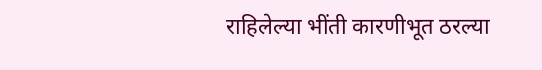राहिलेल्या भींती कारणीभूत ठरल्या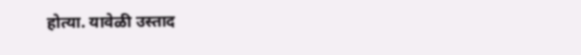होत्या. यावेळी उस्ताद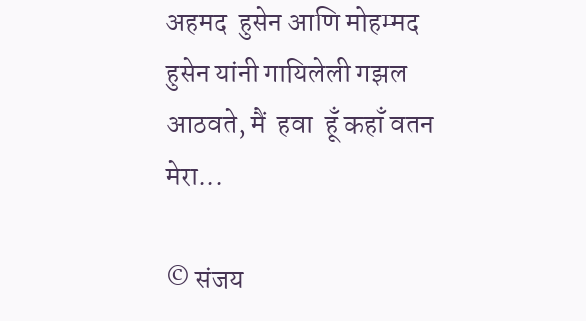अहमद  हुसेन आणि मोहम्मद हुसेन यांनी गायिलेली गझल आठवते, मैं  हवा  हूँ कहाँ वतन  मेरा...

© संजय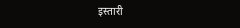इस्तारी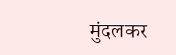मुंदलकर